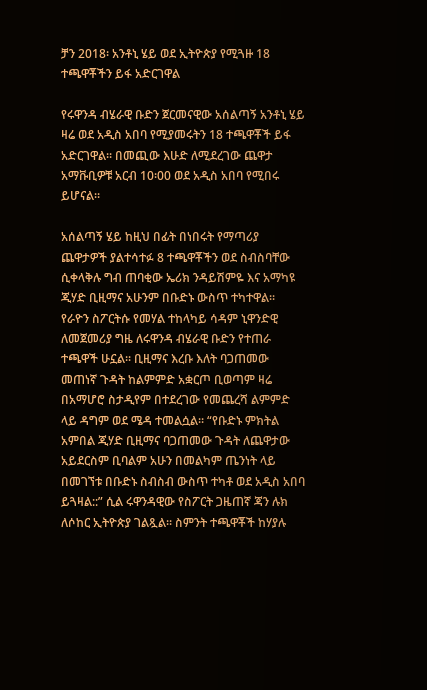ቻን 2018፡ አንቶኒ ሄይ ወደ ኢትዮጵያ የሚጓዙ 18 ተጫዋቾችን ይፋ አድርገዋል

የሩዋንዳ ብሄራዊ ቡድን ጀርመናዊው አሰልጣኝ አንቶኒ ሄይ ዛሬ ወደ አዲስ አበባ የሚያመሩትን 18 ተጫዋቾች ይፋ አድርገዋል፡፡ በመጪው እሁድ ለሚደረገው ጨዋታ አማቩቢዎቹ አርብ 10፡00 ወደ አዲስ አበባ የሚበሩ ይሆናል፡፡

አሰልጣኝ ሄይ ከዚህ በፊት በነበሩት የማጣሪያ ጨዋታዎች ያልተሳተፉ 8 ተጫዋቾችን ወደ ስብስባቸው ሲቀላቅሉ ግብ ጠባቂው ኤሪክ ንዳይሽምዬ እና አማካዩ ጂሃድ ቢዚማና አሁንም በቡድኑ ውስጥ ተካተዋል፡፡ የራዮን ስፖርትሱ የመሃል ተከላካይ ሳዳም ኒዋንድዊ ለመጀመሪያ ግዜ ለሩዋንዳ ብሄራዊ ቡድን የተጠራ ተጫዋች ሁኗል፡፡ ቢዚማና እረቡ እለት ባጋጠመው መጠነኛ ጉዳት ከልምምድ አቋርጦ ቢወጣም ዛሬ በአማሆሮ ስታዲየም በተደረገው የመጨረሻ ልምምድ ላይ ዳግም ወደ ሜዳ ተመልሷል፡፡ “የቡድኑ ምክትል አምበል ጂሃድ ቢዚማና ባጋጠመው ጉዳት ለጨዋታው አይደርስም ቢባልም አሁን በመልካም ጤንነት ላይ በመገኘቱ በቡድኑ ስብስብ ውስጥ ተካቶ ወደ አዲስ አበባ ይጓዛል::” ሲል ሩዋንዳዊው የስፖርት ጋዜጠኛ ጃን ሉክ ለሶከር ኢትዮጵያ ገልጿል፡፡ ስምንት ተጫዋቾች ከሃያሉ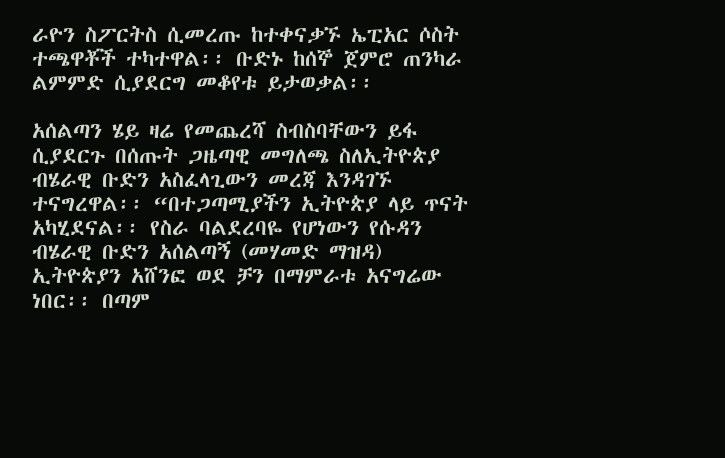ራዮን ስፖርትስ ሲመረጡ ከተቀናቃኙ ኤፒአር ሶስት ተጫዋቾች ተካተዋል፡፡ ቡድኑ ከሰኞ ጀምሮ ጠንካራ ልምምድ ሲያደርግ መቆየቱ ይታወቃል፡፡

አሰልጣን ሄይ ዛሬ የመጨረሻ ስብስባቸውን ይፋ ሲያደርጉ በሰጡት ጋዜጣዊ መግለጫ ስለኢትዮጵያ ብሄራዊ ቡድን አስፈላጊውን መረጃ እንዳገኙ ተናግረዋል፡፡ “በተጋጣሚያችን ኢትዮጵያ ላይ ጥናት አካሂደናል፡፡ የስራ ባልደረባዬ የሆነውን የሱዳን ብሄራዊ ቡድን አሰልጣኝ (መሃመድ ማዝዳ) ኢትዮጵያን አሸንፎ ወደ ቻን በማምራቱ አናግሬው ነበር፡፡ በጣም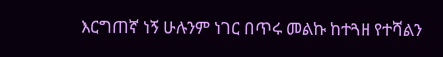እርግጠኛ ነኝ ሁሉንም ነገር በጥሩ መልኩ ከተጓዘ የተሻልን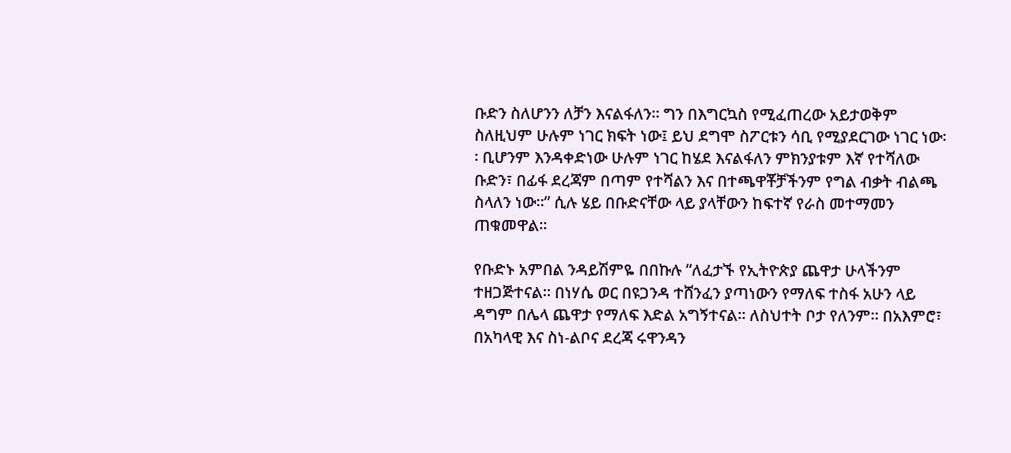ቡድን ስለሆንን ለቻን እናልፋለን፡፡ ግን በእግርኳስ የሚፈጠረው አይታወቅም ስለዚህም ሁሉም ነገር ክፍት ነው፤ ይህ ደግሞ ስፖርቱን ሳቢ የሚያደርገው ነገር ነው፡፡ ቢሆንም እንዳቀድነው ሁሉም ነገር ከሄደ እናልፋለን ምክንያቱም እኛ የተሻለው ቡድን፣ በፊፋ ደረጃም በጣም የተሻልን እና በተጫዋቾቻችንም የግል ብቃት ብልጫ ስላለን ነው፡፡” ሲሉ ሄይ በቡድናቸው ላይ ያላቸውን ከፍተኛ የራስ መተማመን ጠቁመዋል፡፡

የቡድኑ አምበል ንዳይሽምዬ በበኩሉ “ለፈታኙ የኢትዮጵያ ጨዋታ ሁላችንም ተዘጋጅተናል፡፡ በነሃሴ ወር በዩጋንዳ ተሸንፈን ያጣነውን የማለፍ ተስፋ አሁን ላይ ዳግም በሌላ ጨዋታ የማለፍ እድል አግኝተናል፡፡ ለስህተት ቦታ የለንም፡፡ በአእምሮ፣ በአካላዊ እና ስነ-ልቦና ደረጃ ሩዋንዳን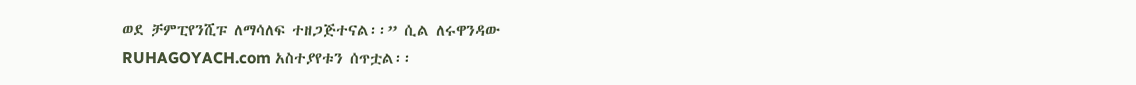ወደ ቻምፒየንሺፑ ለማሳለፍ ተዘጋጅተናል፡፡” ሲል ለሩዋንዳው RUHAGOYACH.com አስተያየቱን ሰጥቷል፡፡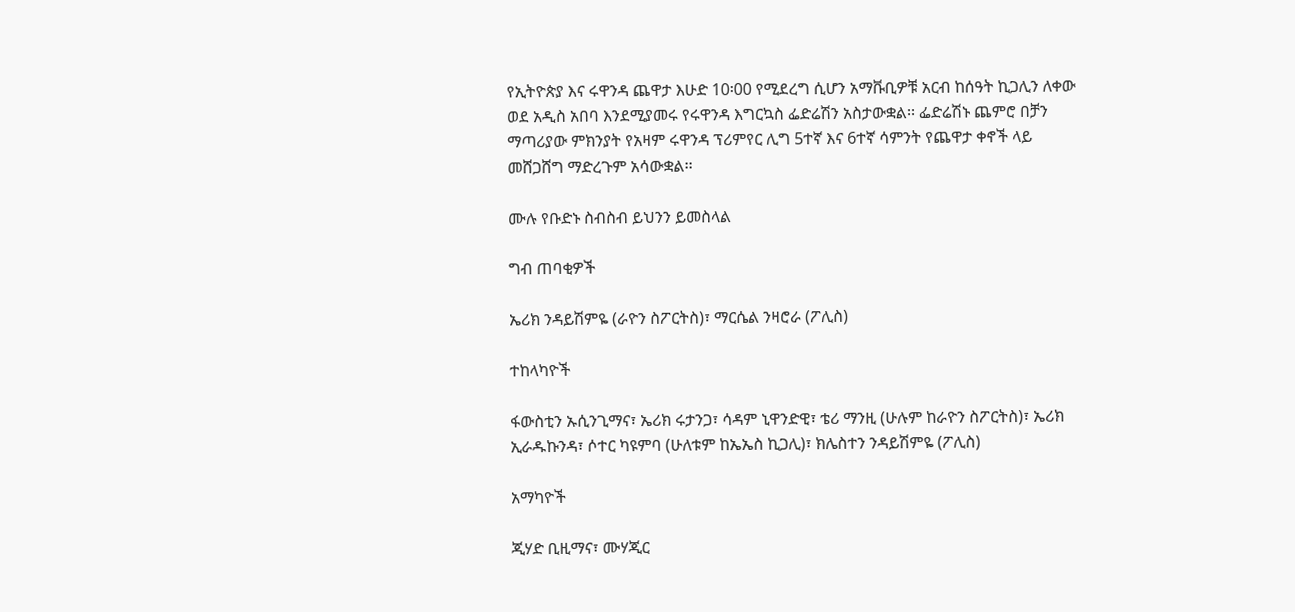የኢትዮጵያ እና ሩዋንዳ ጨዋታ እሁድ 10፡00 የሚደረግ ሲሆን አማቩቢዎቹ አርብ ከሰዓት ኪጋሊን ለቀው ወደ አዲስ አበባ እንደሚያመሩ የሩዋንዳ እግርኳስ ፌድሬሽን አስታውቋል፡፡ ፌድሬሽኑ ጨምሮ በቻን ማጣሪያው ምክንያት የአዛም ሩዋንዳ ፕሪምየር ሊግ 5ተኛ እና 6ተኛ ሳምንት የጨዋታ ቀኖች ላይ መሸጋሸግ ማድረጉም አሳውቋል፡፡

ሙሉ የቡድኑ ስብስብ ይህንን ይመስላል

ግብ ጠባቂዎች

ኤሪክ ንዳይሽምዬ (ራዮን ስፖርትስ)፣ ማርሴል ንዛሮራ (ፖሊስ)

ተከላካዮች

ፋውስቲን ኡሲንጊማና፣ ኤሪክ ሩታንጋ፣ ሳዳም ኒዋንድዊ፣ ቴሪ ማንዚ (ሁሉም ከራዮን ስፖርትስ)፣ ኤሪክ ኢራዱኩንዳ፣ ሶተር ካዩምባ (ሁለቱም ከኤኤስ ኪጋሊ)፣ ክሌስተን ንዳይሽምዬ (ፖሊስ)

አማካዮች

ጂሃድ ቢዚማና፣ ሙሃጂር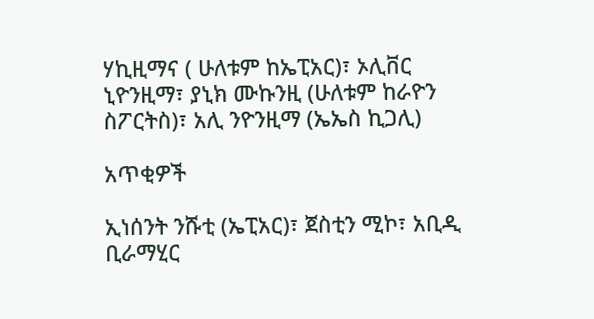ሃኪዚማና ( ሁለቱም ከኤፒአር)፣ ኦሊቨር ኒዮንዚማ፣ ያኒክ ሙኩንዚ (ሁለቱም ከራዮን ስፖርትስ)፣ አሊ ንዮንዚማ (ኤኤስ ኪጋሊ)

አጥቂዎች

ኢነሰንት ንሹቲ (ኤፒአር)፣ ጀስቲን ሚኮ፣ አቢዲ ቢራማሂር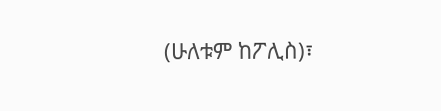(ሁለቱም ከፖሊስ)፣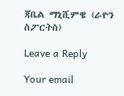ጃቤል ማኒሺምዌ (ራዮን ስፖርትስ)

Leave a Reply

Your email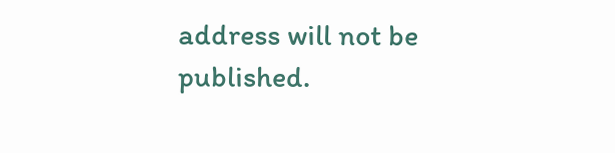address will not be published.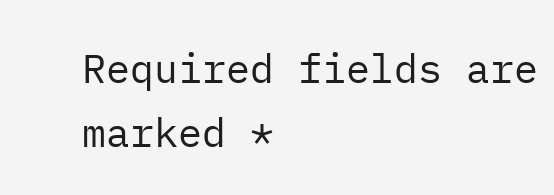Required fields are marked *